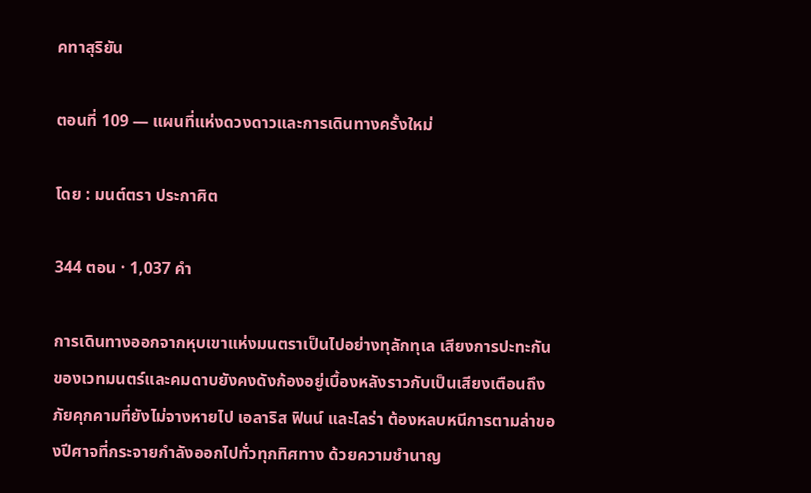คทาสุริยัน

ตอนที่ 109 — แผนที่แห่งดวงดาวและการเดินทางครั้งใหม่

โดย : มนต์ตรา ประกาศิต

344 ตอน · 1,037 คำ

การเดินทางออกจากหุบเขาแห่งมนตราเป็นไปอย่างทุลักทุเล เสียงการปะทะกันของเวทมนตร์และคมดาบยังคงดังก้องอยู่เบื้องหลังราวกับเป็นเสียงเตือนถึงภัยคุกคามที่ยังไม่จางหายไป เอลาริส ฟินน์ และไลร่า ต้องหลบหนีการตามล่าของปีศาจที่กระจายกำลังออกไปทั่วทุกทิศทาง ด้วยความชำนาญ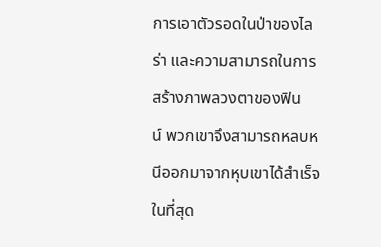การเอาตัวรอดในป่าของไลร่า และความสามารถในการสร้างภาพลวงตาของฟินน์ ‌พวกเขาจึงสามารถหลบหนีออกมาจากหุบเขาได้สำเร็จในที่สุด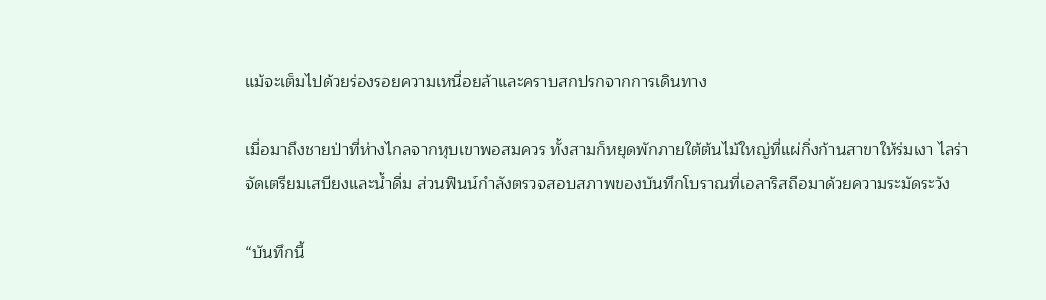แม้จะเต็มไปด้วยร่องรอยความเหนื่อยล้าและคราบสกปรกจากการเดินทาง

เมื่อมาถึงชายป่าที่ห่างไกลจากหุบเขาพอสมควร ทั้งสามก็หยุดพักภายใต้ต้นไม้ใหญ่ที่แผ่กิ่งก้านสาขาให้ร่มเงา ไลร่าจัดเตรียมเสบียงและน้ำดื่ม ส่วนฟินน์กำลังตรวจสอบสภาพของบันทึกโบราณที่เอลาริสถือมาด้วยความระมัดระวัง

“บันทึกนี้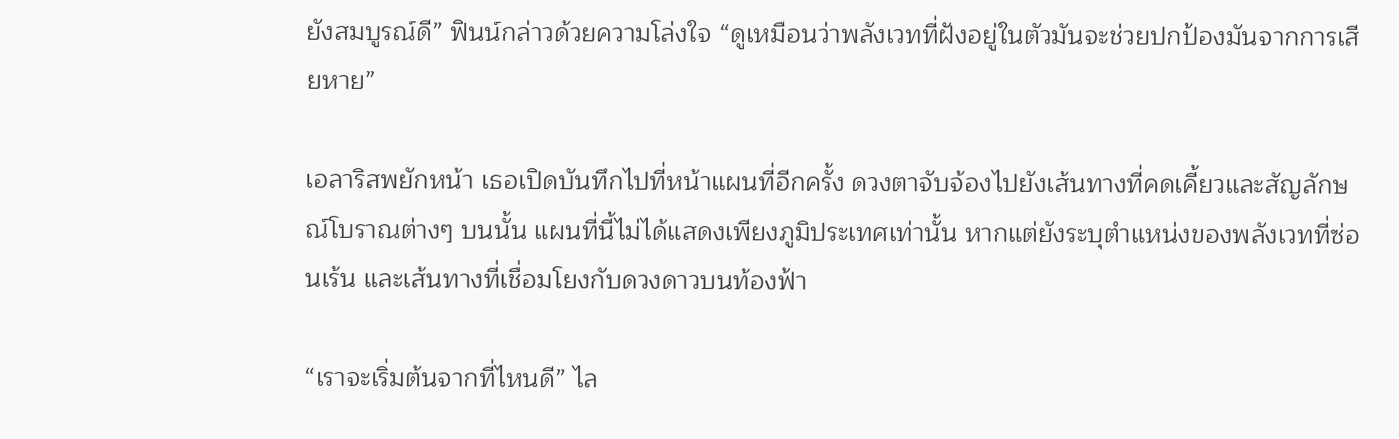ยังสมบูรณ์ดี” ฟินน์กล่าวด้วยความโล่งใจ “ดูเหมือนว่าพลังเวทที่ฝังอยู่ในตัวมันจะช่วยปกป้องมันจากการเสียหาย”

เอลาริสพยักหน้า เธอเปิดบันทึกไปที่หน้าแผนที่อีกครั้ง ดวงตาจับจ้องไปยังเส้นทางที่คดเคี้ยวและสัญลักษณ์โบราณต่างๆ บนนั้น แผนที่นี้ไม่ได้แสดงเพียงภูมิประเทศเท่านั้น หากแต่ยังระบุตำแหน่งของพลังเวทที่ซ่อนเร้น และเส้นทางที่เชื่อมโยงกับดวงดาวบนท้องฟ้า

“เราจะเริ่มต้นจากที่ไหนดี” ไล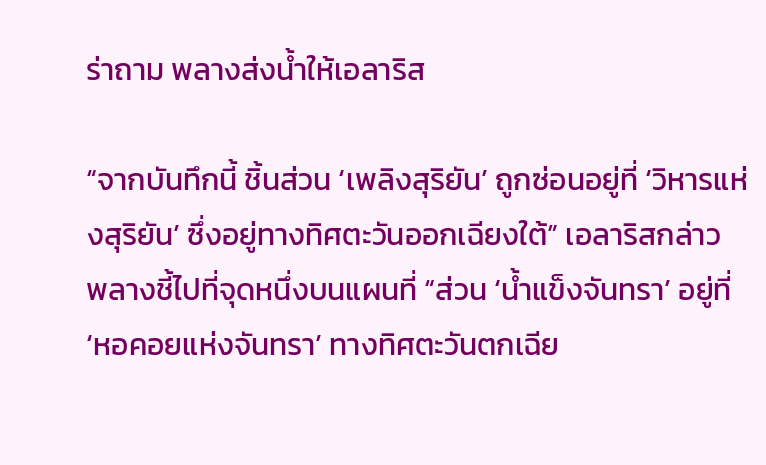ร่าถาม พลางส่งน้ำให้เอลาริส

“จากบันทึกนี้ ชิ้นส่วน ‍‘เพลิงสุริยัน’ ถูกซ่อนอยู่ที่ ‘วิหารแห่งสุริยัน’ ซึ่งอยู่ทางทิศตะวันออกเฉียงใต้” เอลาริสกล่าว พลางชี้ไปที่จุดหนึ่งบนแผนที่ “ส่วน ‘น้ำแข็งจันทรา’ อยู่ที่ ‘หอคอยแห่งจันทรา’ ทางทิศตะวันตกเฉีย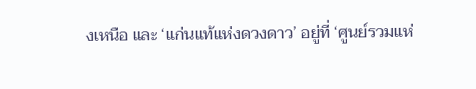งเหนือ และ ‘แก่นแท้แห่งดวงดาว’ อยู่ที่ ‘ศูนย์รวมแห่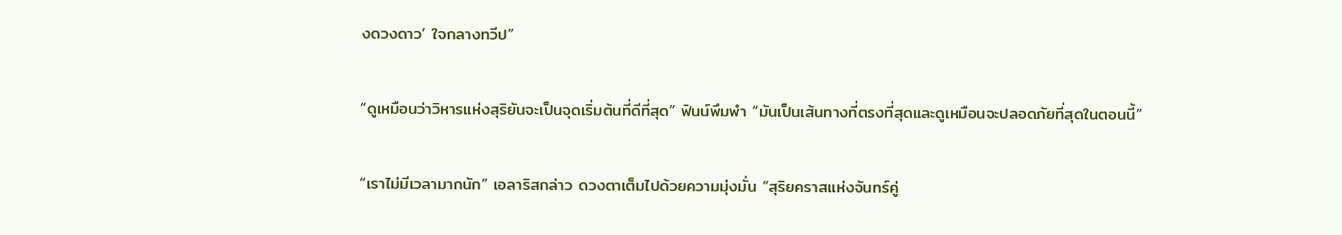งดวงดาว’ ใจกลางทวีป”

“ดูเหมือนว่าวิหารแห่งสุริยันจะเป็นจุดเริ่มต้นที่ดีที่สุด” ฟินน์พึมพำ “มันเป็นเส้นทางที่ตรงที่สุดและดูเหมือนจะปลอดภัยที่สุดในตอนนี้”

“เราไม่มีเวลามากนัก” เอลาริสกล่าว ดวงตาเต็มไปด้วยความมุ่งมั่น “สุริยคราสแห่งจันทร์คู่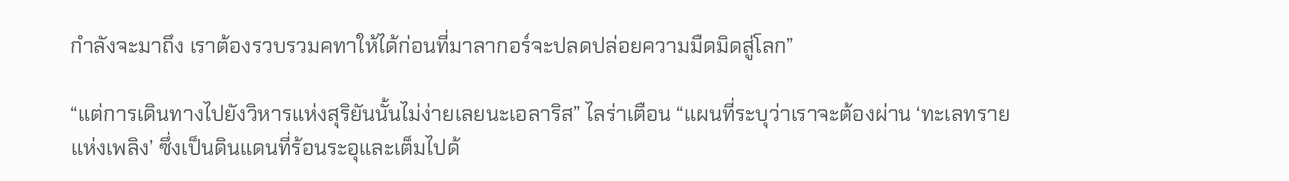กำลังจะมาถึง เราต้องรวบรวมคทาให้ได้ก่อนที่มาลากอร์จะปลดปล่อยความมืดมิดสู่โลก”

“แต่การเดินทางไปยังวิหารแห่งสุริยันนั้นไม่ง่ายเลยนะเอลาริส” ไลร่าเตือน “แผนที่ระบุว่าเราจะต้องผ่าน ‘ทะเลทรายแห่งเพลิง’ ซึ่งเป็นดินแดนที่ร้อนระอุและเต็มไปด้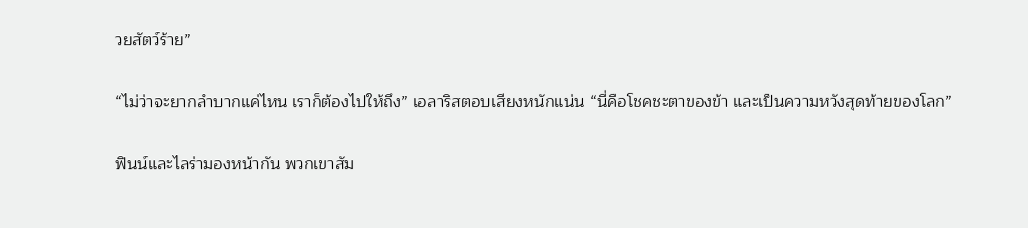วยสัตว์ร้าย”

“ไม่ว่าจะยากลำบากแค่ไหน เราก็ต้องไปให้ถึง” เอลาริสตอบเสียงหนักแน่น “นี่คือโชคชะตาของข้า และเป็นความหวังสุดท้ายของโลก”

ฟินน์และไลร่ามองหน้ากัน พวกเขาสัม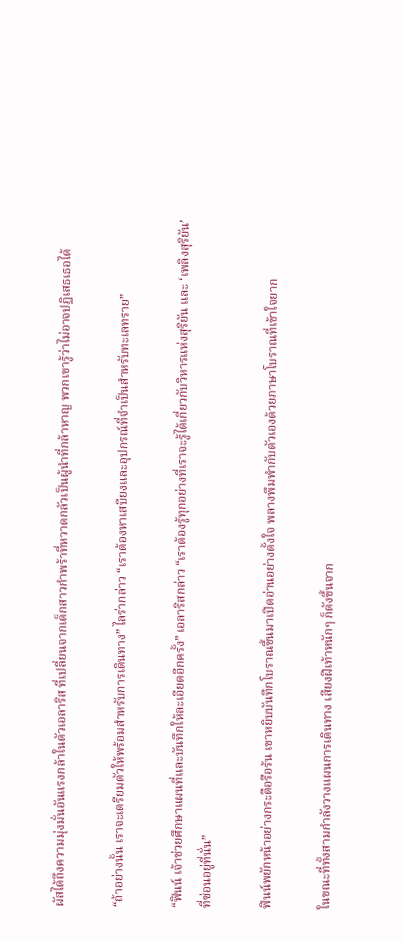ผัสได้ถึงความมุ่งมั่นอันแรงกล้าในตัวเอลาริส ที่เปลี่ยนจากเด็กสาวกำพร้าที่หวาดกลัวเป็นผู้นำที่กล้าหาญ พวกเขารู้ว่าไม่อาจปฏิเสธเธอได้

“ถ้าอย่างนั้น เราจะเตรียมตัวให้พร้อมสำหรับการเดินทาง” ไลร่ากล่าว “เราต้องหาเสบียงและอุปกรณ์ที่จำเป็นสำหรับทะเลทราย”

“ฟินน์ เจ้าช่วยศึกษาแผนที่และบันทึกให้ละเอียดอีกครั้ง” เอลาริสกล่าว “เราต้องรู้ทุกอย่างที่เราจะรู้ได้เกี่ยวกับวิหารแห่งสุริยัน และ ‘เพลิงสุริยัน’ ที่ซ่อนอยู่ที่นั่น”

ฟินน์พยักหน้าอย่างกระตือรือร้น เขาหยิบบันทึกโบราณขึ้นมาเปิดอ่านอย่างตั้งใจ พลางพึมพำกับตัวเองด้วยภาษาโบราณที่เข้าใจยาก

ในขณะที่ทั้งสามกำลังวางแผนการเดินทาง เสียงฝีเท้าหนักๆ ก็ดังขึ้นจาก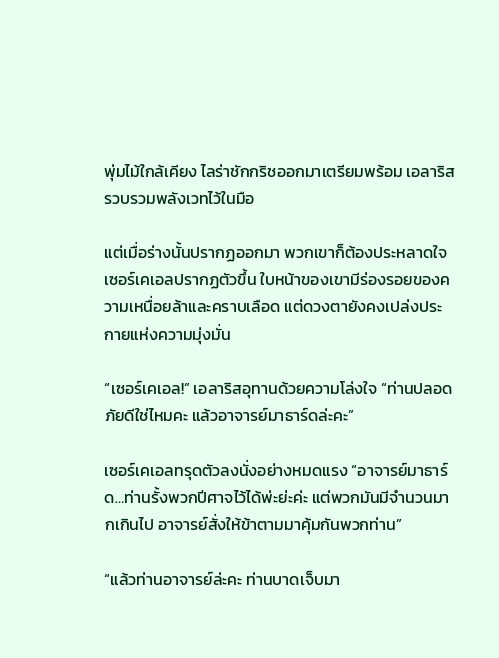พุ่มไม้ใกล้เคียง ไลร่าชักกริชออกมาเตรียมพร้อม เอลาริสรวบรวมพลังเวทไว้ในมือ

แต่เมื่อร่างนั้นปรากฏออกมา พวกเขาก็ต้องประหลาดใจ เซอร์เคเอลปรากฏตัวขึ้น ใบหน้าของเขามีร่องรอยของความเหนื่อยล้าและคราบเลือด แต่ดวงตายังคงเปล่งประกายแห่งความมุ่งมั่น

“เซอร์เคเอล!” เอลาริสอุทานด้วยความโล่งใจ “ท่านปลอดภัยดีใช่ไหมคะ แล้วอาจารย์มาธาร์ดล่ะคะ”

เซอร์เคเอลทรุดตัวลงนั่งอย่างหมดแรง “อาจารย์มาธาร์ด…ท่านรั้งพวกปีศาจไว้ได้พ่ะย่ะค่ะ แต่พวกมันมีจำนวนมากเกินไป อาจารย์สั่งให้ข้าตามมาคุ้มกันพวกท่าน”

“แล้วท่านอาจารย์ล่ะคะ ท่านบาดเจ็บมา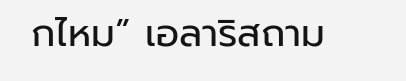กไหม” เอลาริสถาม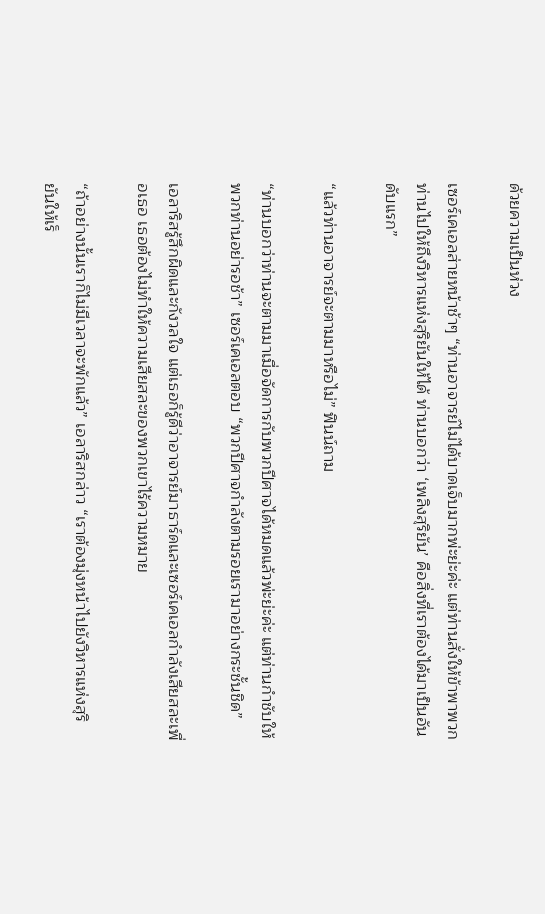ด้วยความเป็นห่วง

เซอร์เคเอลส่ายหน้าช้าๆ “ท่านอาจารย์ไม่ได้บาดเจ็บมากพ่ะย่ะค่ะ แต่ท่านสั่งให้ข้าพาพวกท่านไปให้ถึงวิหารแห่งสุริยันให้ได้ ท่านบอกว่า ‘เพลิงสุริยัน’ คือสิ่งที่เราต้องได้มาเป็นอันดับแรก”

“แล้วท่านอาจารย์จะตามมาหรือไม่” ฟินน์ถาม

“ท่านบอกว่าท่านจะตามมาเมื่อจัดการกับพวกปีศาจได้หมดแล้วพ่ะย่ะค่ะ แต่ท่านกำชับให้พวกท่านอย่ารอช้า” เซอร์เคเอลตอบ “พวกปีศาจกำลังตามรอยเรามาอย่างกระชั้นชิด”

เอลาริสรู้สึกผิดและกังวลใจ แต่เธอก็รู้ดีว่าอาจารย์มาธาร์ดและเซอร์เคเอลกำลังเสียสละเพื่อเธอ เธอต้องไม่ทำให้ความเสียสละของพวกเขาไร้ความหมาย

“ถ้าอย่างนั้นเราก็ไม่มีเวลาจะพักแล้ว” เอลาริสกล่าว “เราต้องมุ่งหน้าไปยังวิหารแห่งสุริยันให้เร็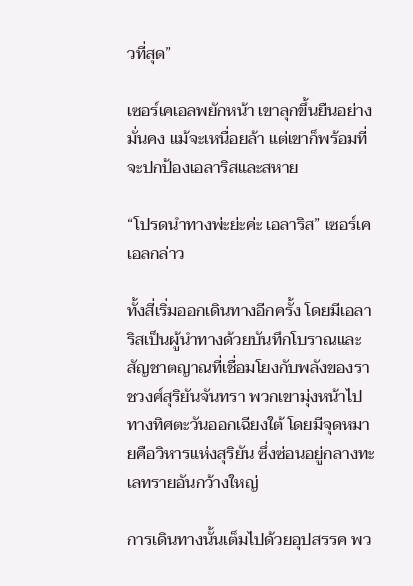วที่สุด”

เซอร์เคเอลพยักหน้า เขาลุกขึ้นยืนอย่างมั่นคง แม้จะเหนื่อยล้า แต่เขาก็พร้อมที่จะปกป้องเอลาริสและสหาย

“โปรดนำทางพ่ะย่ะค่ะ เอลาริส” เซอร์เคเอลกล่าว

ทั้งสี่เริ่มออกเดินทางอีกครั้ง โดยมีเอลาริสเป็นผู้นำทางด้วยบันทึกโบราณและสัญชาตญาณที่เชื่อมโยงกับพลังของราชวงศ์สุริยันจันทรา พวกเขามุ่งหน้าไปทางทิศตะวันออกเฉียงใต้ โดยมีจุดหมายคือวิหารแห่งสุริยัน ซึ่งซ่อนอยู่กลางทะเลทรายอันกว้างใหญ่

การเดินทางนั้นเต็มไปด้วยอุปสรรค พว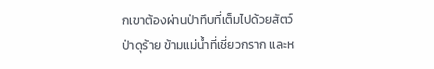กเขาต้องผ่านป่าทึบที่เต็มไปด้วยสัตว์ป่าดุร้าย ข้ามแม่น้ำที่เชี่ยวกราก และห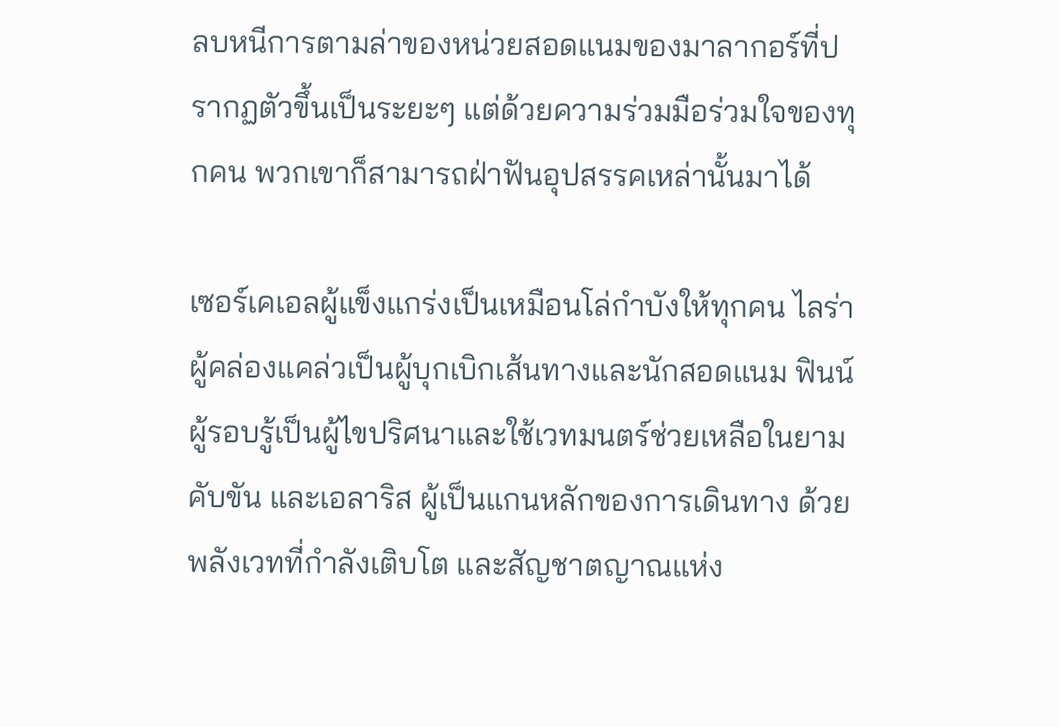ลบหนีการตามล่าของหน่วยสอดแนมของมาลากอร์ที่ปรากฏตัวขึ้นเป็นระยะๆ แต่ด้วยความร่วมมือร่วมใจของทุกคน พวกเขาก็สามารถฝ่าฟันอุปสรรคเหล่านั้นมาได้

เซอร์เคเอลผู้แข็งแกร่งเป็นเหมือนโล่กำบังให้ทุกคน ไลร่าผู้คล่องแคล่วเป็นผู้บุกเบิกเส้นทางและนักสอดแนม ฟินน์ผู้รอบรู้เป็นผู้ไขปริศนาและใช้เวทมนตร์ช่วยเหลือในยามคับขัน และเอลาริส ผู้เป็นแกนหลักของการเดินทาง ด้วยพลังเวทที่กำลังเติบโต และสัญชาตญาณแห่ง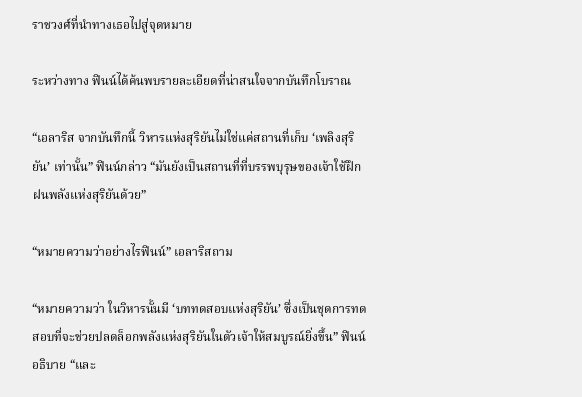ราชวงศ์ที่นำทางเธอไปสู่จุดหมาย

ระหว่างทาง ฟินน์ได้ค้นพบรายละเอียดที่น่าสนใจจากบันทึกโบราณ

“เอลาริส จากบันทึกนี้ วิหารแห่งสุริยันไม่ใช่แค่สถานที่เก็บ ‘เพลิงสุริยัน’ เท่านั้น” ฟินน์กล่าว “มันยังเป็นสถานที่ที่บรรพบุรุษของเจ้าใช้ฝึกฝนพลังแห่งสุริยันด้วย”

“หมายความว่าอย่างไรฟินน์” เอลาริสถาม

“หมายความว่า ในวิหารนั้นมี ‘บททดสอบแห่งสุริยัน’ ซึ่งเป็นชุดการทดสอบที่จะช่วยปลดล็อกพลังแห่งสุริยันในตัวเจ้าให้สมบูรณ์ยิ่งขึ้น” ฟินน์อธิบาย “และ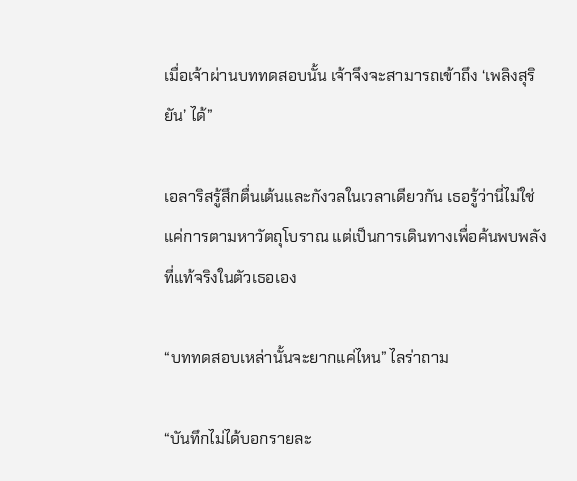เมื่อเจ้าผ่านบททดสอบนั้น เจ้าจึงจะสามารถเข้าถึง ‘เพลิงสุริยัน’ ได้”

เอลาริสรู้สึกตื่นเต้นและกังวลในเวลาเดียวกัน เธอรู้ว่านี่ไม่ใช่แค่การตามหาวัตถุโบราณ แต่เป็นการเดินทางเพื่อค้นพบพลังที่แท้จริงในตัวเธอเอง

“บททดสอบเหล่านั้นจะยากแค่ไหน” ไลร่าถาม

“บันทึกไม่ได้บอกรายละ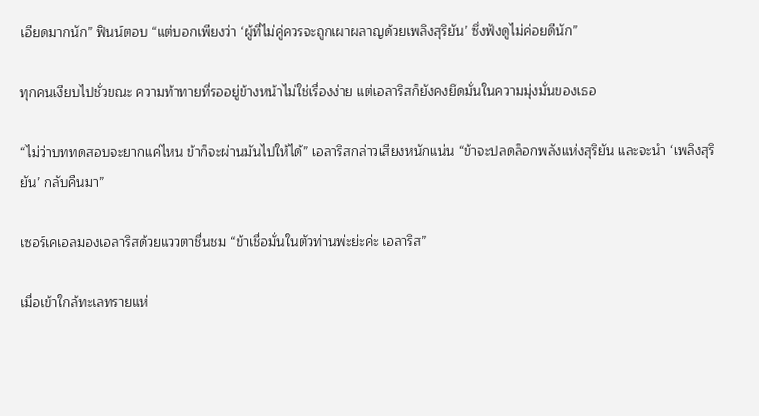เอียดมากนัก” ฟินน์ตอบ “แต่บอกเพียงว่า ‘ผู้ที่ไม่คู่ควรจะถูกเผาผลาญด้วยเพลิงสุริยัน’ ซึ่งฟังดูไม่ค่อยดีนัก”

ทุกคนเงียบไปชั่วขณะ ความท้าทายที่รออยู่ข้างหน้าไม่ใช่เรื่องง่าย แต่เอลาริสก็ยังคงยึดมั่นในความมุ่งมั่นของเธอ

“ไม่ว่าบททดสอบจะยากแค่ไหน ข้าก็จะผ่านมันไปให้ได้” เอลาริสกล่าวเสียงหนักแน่น “ข้าจะปลดล็อกพลังแห่งสุริยัน และจะนำ ‘เพลิงสุริยัน’ กลับคืนมา”

เซอร์เคเอลมองเอลาริสด้วยแววตาชื่นชม “ข้าเชื่อมั่นในตัวท่านพ่ะย่ะค่ะ เอลาริส”

เมื่อเข้าใกล้ทะเลทรายแห่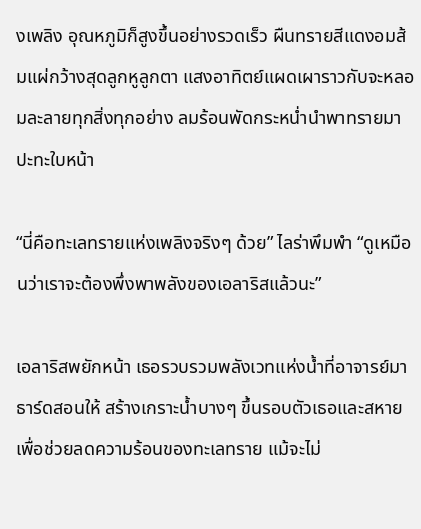งเพลิง อุณหภูมิก็สูงขึ้นอย่างรวดเร็ว ผืนทรายสีแดงอมส้มแผ่กว้างสุดลูกหูลูกตา แสงอาทิตย์แผดเผาราวกับจะหลอมละลายทุกสิ่งทุกอย่าง ลมร้อนพัดกระหน่ำนำพาทรายมาปะทะใบหน้า

“นี่คือทะเลทรายแห่งเพลิงจริงๆ ด้วย” ไลร่าพึมพำ “ดูเหมือนว่าเราจะต้องพึ่งพาพลังของเอลาริสแล้วนะ”

เอลาริสพยักหน้า เธอรวบรวมพลังเวทแห่งน้ำที่อาจารย์มาธาร์ดสอนให้ สร้างเกราะน้ำบางๆ ขึ้นรอบตัวเธอและสหาย เพื่อช่วยลดความร้อนของทะเลทราย แม้จะไม่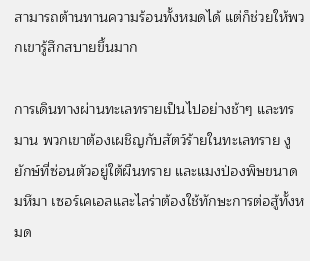สามารถต้านทานความร้อนทั้งหมดได้ แต่ก็ช่วยให้พวกเขารู้สึกสบายขึ้นมาก

การเดินทางผ่านทะเลทรายเป็นไปอย่างช้าๆ และทรมาน พวกเขาต้องเผชิญกับสัตว์ร้ายในทะเลทราย งูยักษ์ที่ซ่อนตัวอยู่ใต้ผืนทราย และแมงป่องพิษขนาดมหึมา เซอร์เคเอลและไลร่าต้องใช้ทักษะการต่อสู้ทั้งหมด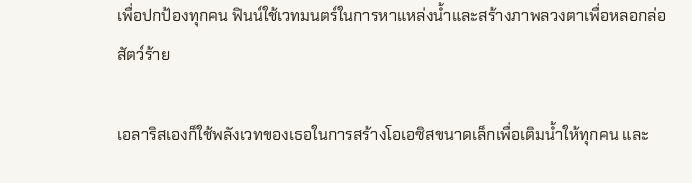เพื่อปกป้องทุกคน ฟินน์ใช้เวทมนตร์ในการหาแหล่งน้ำและสร้างภาพลวงตาเพื่อหลอกล่อสัตว์ร้าย

เอลาริสเองก็ใช้พลังเวทของเธอในการสร้างโอเอซิสขนาดเล็กเพื่อเติมน้ำให้ทุกคน และ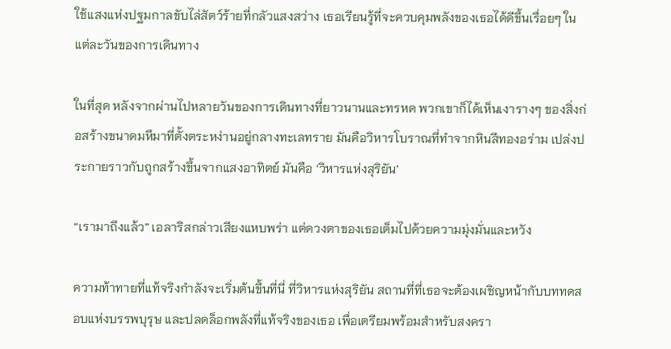ใช้แสงแห่งปฐมกาลขับไล่สัตว์ร้ายที่กลัวแสงสว่าง เธอเรียนรู้ที่จะควบคุมพลังของเธอได้ดีขึ้นเรื่อยๆ ในแต่ละวันของการเดินทาง

ในที่สุด หลังจากผ่านไปหลายวันของการเดินทางที่ยาวนานและทรหด พวกเขาก็ได้เห็นเงารางๆ ของสิ่งก่อสร้างขนาดมหึมาที่ตั้งตระหง่านอยู่กลางทะเลทราย มันคือวิหารโบราณที่ทำจากหินสีทองอร่าม เปล่งประกายราวกับถูกสร้างขึ้นจากแสงอาทิตย์ มันคือ ‘วิหารแห่งสุริยัน’

“เรามาถึงแล้ว” เอลาริสกล่าวเสียงแหบพร่า แต่ดวงตาของเธอเต็มไปด้วยความมุ่งมั่นและหวัง

ความท้าทายที่แท้จริงกำลังจะเริ่มต้นขึ้นที่นี่ ที่วิหารแห่งสุริยัน สถานที่ที่เธอจะต้องเผชิญหน้ากับบททดสอบแห่งบรรพบุรุษ และปลดล็อกพลังที่แท้จริงของเธอ เพื่อเตรียมพร้อมสำหรับสงครา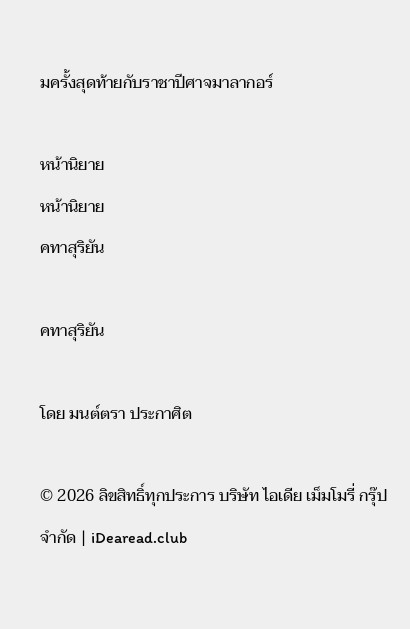มครั้งสุดท้ายกับราชาปีศาจมาลากอร์

หน้านิยาย
หน้านิยาย
คทาสุริยัน

คทาสุริยัน

โดย มนต์ตรา ประกาศิต

© 2026 ลิขสิทธิ์ทุกประการ บริษัท ไอเดีย เม็มโมรี่ กรุ๊ป จำกัด | iDearead.club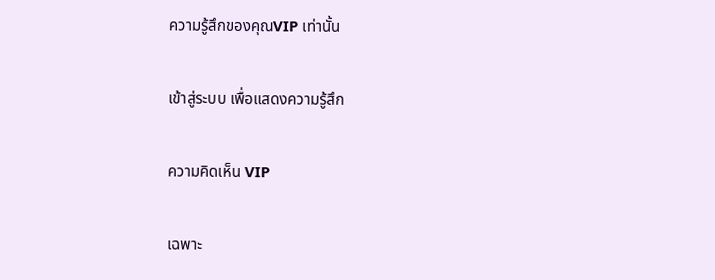ความรู้สึกของคุณVIP เท่านั้น

เข้าสู่ระบบ เพื่อแสดงความรู้สึก

ความคิดเห็น VIP

เฉพาะ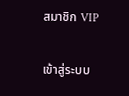สมาชิก VIP

เข้าสู่ระบบ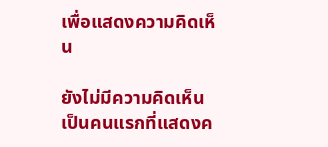เพื่อแสดงความคิดเห็น

ยังไม่มีความคิดเห็น เป็นคนแรกที่แสดงค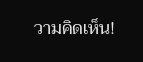วามคิดเห็น!